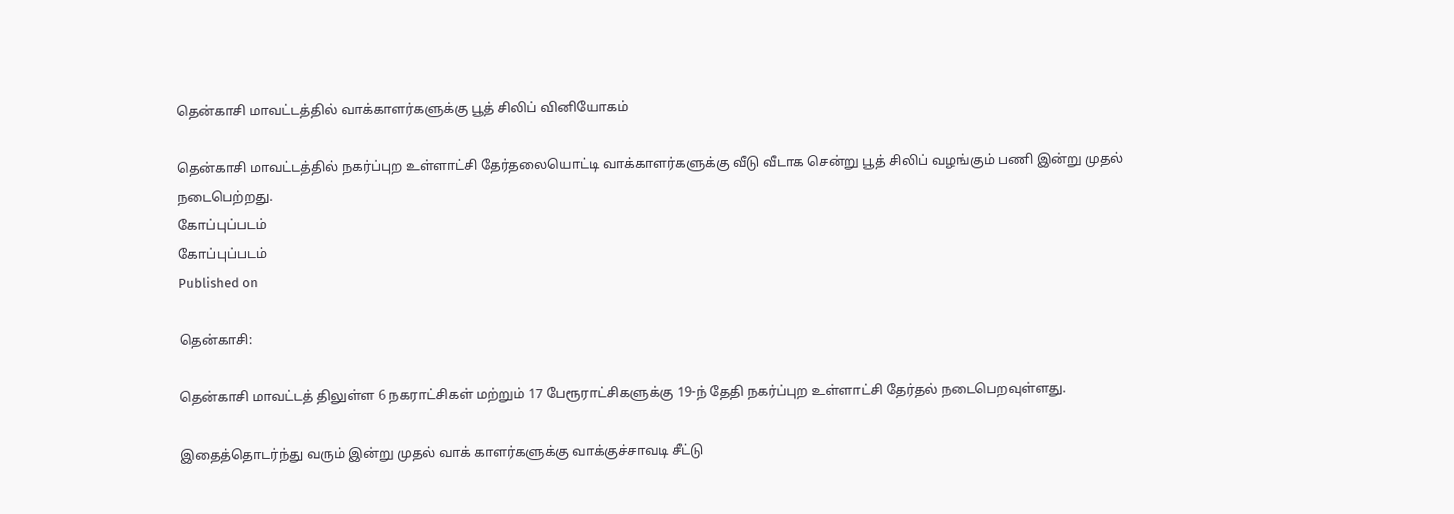தென்காசி மாவட்டத்தில் வாக்காளர்களுக்கு பூத் சிலிப் வினியோகம்

தென்காசி மாவட்டத்தில் நகர்ப்புற உள்ளாட்சி தேர்தலையொட்டி வாக்காளர்களுக்கு வீடு வீடாக சென்று பூத் சிலிப் வழங்கும் பணி இன்று முதல் நடைபெற்றது.
கோப்புப்படம்
கோப்புப்படம்
Published on

தென்காசி:

தென்காசி மாவட்டத் திலுள்ள 6 நகராட்சிகள் மற்றும் 17 பேரூராட்சிகளுக்கு 19-ந் தேதி நகர்ப்புற உள்ளாட்சி தேர்தல் நடைபெறவுள்ளது.

இதைத்தொடர்ந்து வரும் இன்று முதல் வாக் காளர்களுக்கு வாக்குச்சாவடி சீட்டு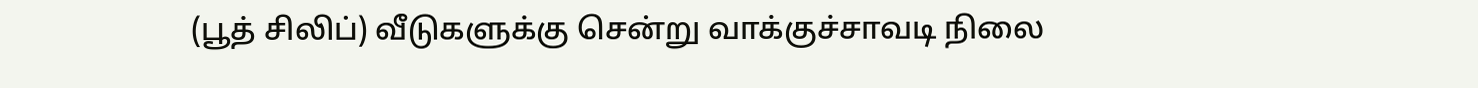(பூத் சிலிப்) வீடுகளுக்கு சென்று வாக்குச்சாவடி நிலை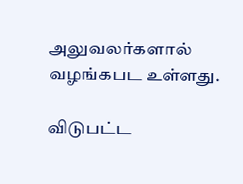அலுவலர்களால் வழங்கபட உள்ளது.

விடுபட்ட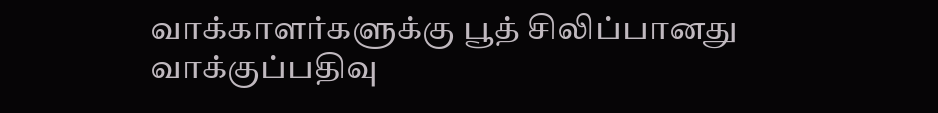வாக்காளர்களுக்கு பூத் சிலிப்பானது வாக்குப்பதிவு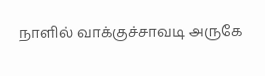நாளில் வாக்குச்சாவடி அருகே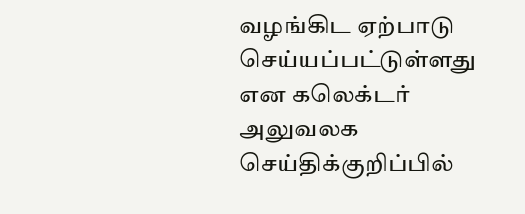வழங்கிட ஏற்பாடு செய்யப்பட்டுள்ளது என கலெக்டர் அலுவலக செய்திக்குறிப்பில்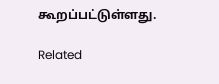கூறப்பட்டுள்ளது.

Related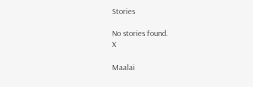Stories

No stories found.
X

Maalai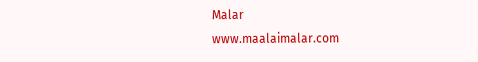Malar
www.maalaimalar.com